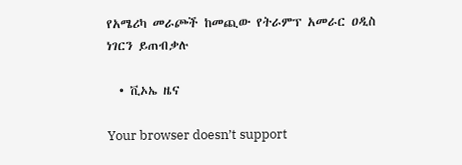የአሜሪካ መራጮች ከመጪው የትራምፕ አመራር ዐዲስ ነገርን ይጠብቃሉ

  • ቪኦኤ ዜና

Your browser doesn’t support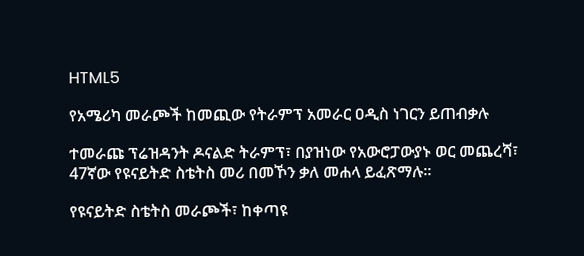HTML5

የአሜሪካ መራጮች ከመጪው የትራምፕ አመራር ዐዲስ ነገርን ይጠብቃሉ

ተመራጩ ፕሬዝዳንት ዶናልድ ትራምፕ፣ በያዝነው የአውሮፓውያኑ ወር መጨረሻ፣ 47ኛው የዩናይትድ ስቴትስ መሪ በመኾን ቃለ መሐላ ይፈጽማሉ።

የዩናይትድ ስቴትስ መራጮች፣ ከቀጣዩ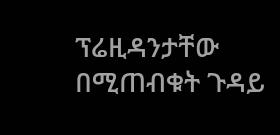ፕሬዚዳንታቸው በሚጠብቁት ጉዳይ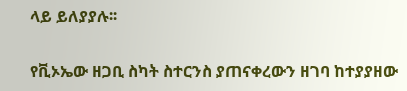ላይ ይለያያሉ፡፡

የቪኦኤው ዘጋቢ ስካት ስተርንስ ያጠናቀረውን ዘገባ ከተያያዘው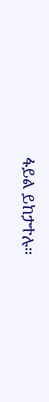ፋይል ይከታተሉ።